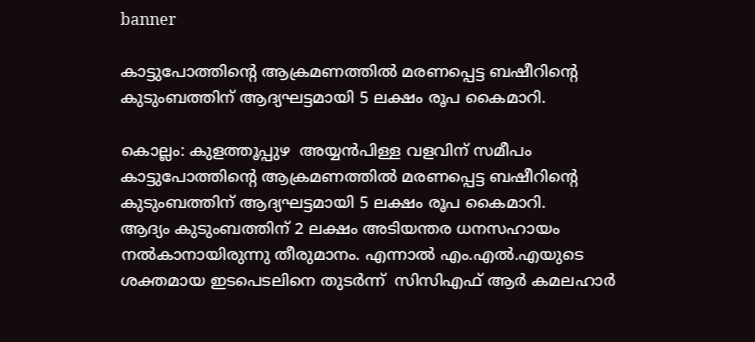banner

കാട്ടുപോത്തിന്റെ ആക്രമണത്തിൽ മരണപ്പെട്ട ബഷീറിന്റെ കുടുംബത്തിന് ആദ്യഘട്ടമായി 5 ലക്ഷം രൂപ കൈമാറി.

കൊല്ലം: കുളത്തൂപ്പുഴ  അയ്യൻപിള്ള വളവിന് സമീപം കാട്ടുപോത്തിന്റെ ആക്രമണത്തിൽ മരണപ്പെട്ട ബഷീറിന്റെ കുടുംബത്തിന് ആദ്യഘട്ടമായി 5 ലക്ഷം രൂപ കൈമാറി.
ആദ്യം കുടുംബത്തിന് 2 ലക്ഷം അടിയന്തര ധനസഹായം നൽകാനായിരുന്നു തീരുമാനം. എന്നാൽ എം.എൽ.എയുടെ ശക്തമായ ഇടപെടലിനെ തുടർന്ന്  സിസിഎഫ് ആർ കമലഹാർ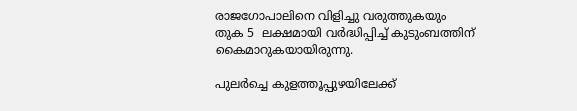രാജഗോപാലിനെ വിളിച്ചു വരുത്തുകയും തുക 5  ലക്ഷമായി വർദ്ധിപ്പിച്ച് കുടുംബത്തിന് കൈമാറുകയായിരുന്നു.

പുലർച്ചെ കുളത്തൂപ്പുഴയിലേക്ക്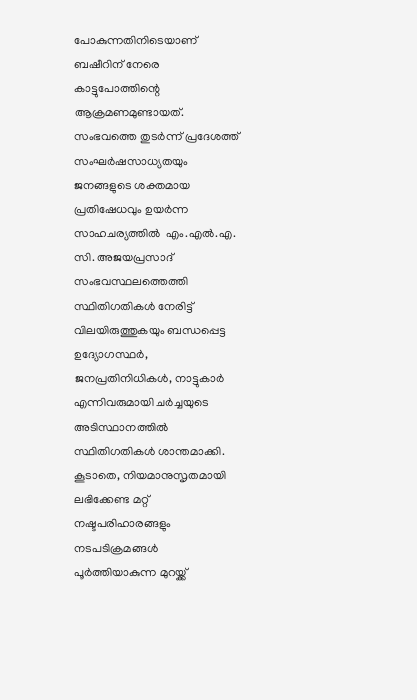പോകുന്നതിനിടെയാണ് ബഷീറിന് നേരെ കാട്ടുപോത്തിന്റെ ആക്രമണമുണ്ടായത്. സംഭവത്തെ തുടർന്ന് പ്രദേശത്ത് സംഘർഷസാധ്യതയും ജനങ്ങളുടെ ശക്തമായ പ്രതിഷേധവും ഉയർന്ന സാഹചര്യത്തിൽ  എം.എൽ.എ. സി. അജയപ്രസാദ് സംഭവസ്ഥലത്തെത്തി സ്ഥിതിഗതികൾ നേരിട്ട് വിലയിരുത്തുകയും ബന്ധപ്പെട്ട ഉദ്യോഗസ്ഥർ, ജനപ്രതിനിധികൾ, നാട്ടുകാർ എന്നിവരുമായി ചർച്ചയുടെ അടിസ്ഥാനത്തിൽ സ്ഥിതിഗതികൾ ശാന്തമാക്കി.
കൂടാതെ, നിയമാനുസൃതമായി ലഭിക്കേണ്ട മറ്റ് നഷ്ടപരിഹാരങ്ങളും നടപടിക്രമങ്ങൾ പൂർത്തിയാകുന്ന മുറയ്ക്ക്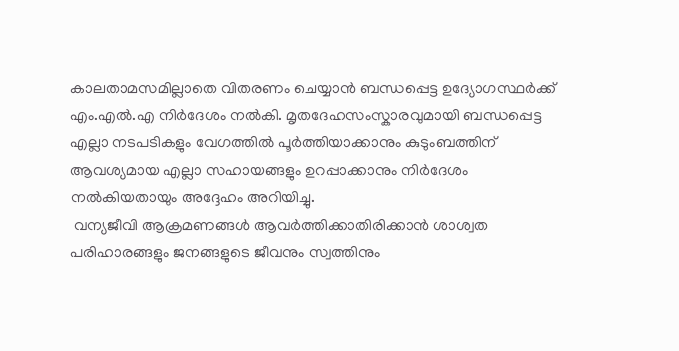കാലതാമസമില്ലാതെ വിതരണം ചെയ്യാൻ ബന്ധപ്പെട്ട ഉദ്യോഗസ്ഥർക്ക് എം.എൽ.എ നിർദേശം നൽകി. മൃതദേഹസംസ്കാരവുമായി ബന്ധപ്പെട്ട എല്ലാ നടപടികളും വേഗത്തിൽ പൂർത്തിയാക്കാനും കുടുംബത്തിന് ആവശ്യമായ എല്ലാ സഹായങ്ങളും ഉറപ്പാക്കാനും നിർദേശം നൽകിയതായും അദ്ദേഹം അറിയിച്ചു.
 വന്യജീവി ആക്രമണങ്ങൾ ആവർത്തിക്കാതിരിക്കാൻ ശാശ്വത പരിഹാരങ്ങളും ജനങ്ങളുടെ ജീവനും സ്വത്തിനും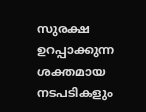സുരക്ഷ ഉറപ്പാക്കുന്ന ശക്തമായ നടപടികളും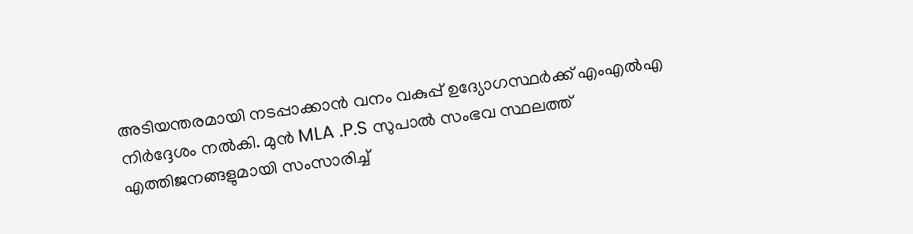അടിയന്തരമായി നടപ്പാക്കാൻ വനം വകുപ്പ് ഉദ്യോഗസ്ഥർക്ക് എംഎൽഎ നിർദ്ദേശം നൽകി. മുൻ MLA .P.S സുപാൽ സംഭവ സ്ഥലത്ത് എത്തിജനങ്ങളുമായി സംസാരിച്ച്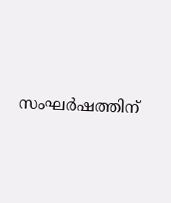സംഘർഷത്തിന്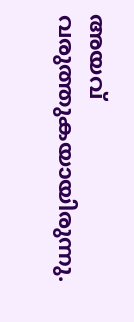അയവ് വരുത്തുകയായിരുന്നു.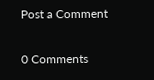Post a Comment

0 Comments